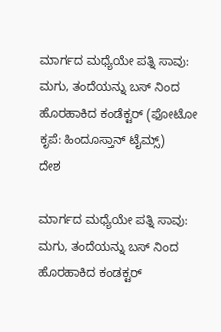ಮಾರ್ಗದ ಮಧ್ಯೆಯೇ ಪತ್ನಿ ಸಾವು: ಮಗು, ತಂದೆಯನ್ನು ಬಸ್ ನಿಂದ ಹೊರಹಾಕಿದ ಕಂಡೆಕ್ಟರ್ (ಫೋಟೋ ಕೃಪೆ: ಹಿಂದೂಸ್ತಾನ್ ಟೈಮ್ಸ್)
ದೇಶ

ಮಾರ್ಗದ ಮಧ್ಯೆಯೇ ಪತ್ನಿ ಸಾವು: ಮಗು, ತಂದೆಯನ್ನು ಬಸ್ ನಿಂದ ಹೊರಹಾಕಿದ ಕಂಡಕ್ಟರ್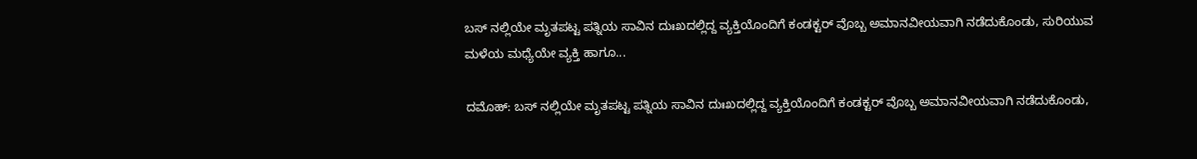ಬಸ್ ನಲ್ಲಿಯೇ ಮೃತಪಟ್ಟ ಪತ್ನಿಯ ಸಾವಿನ ದುಃಖದಲ್ಲಿದ್ದ ವ್ಯಕ್ತಿಯೊಂದಿಗೆ ಕಂಡಕ್ಟರ್ ವೊಬ್ಬ ಅಮಾನವೀಯವಾಗಿ ನಡೆದುಕೊಂಡು, ಸುರಿಯುವ ಮಳೆಯ ಮಧ್ಯೆಯೇ ವ್ಯಕ್ತಿ ಹಾಗೂ...

ದಮೊಹ್: ಬಸ್ ನಲ್ಲಿಯೇ ಮೃತಪಟ್ಟ ಪತ್ನಿಯ ಸಾವಿನ ದುಃಖದಲ್ಲಿದ್ದ ವ್ಯಕ್ತಿಯೊಂದಿಗೆ ಕಂಡಕ್ಟರ್ ವೊಬ್ಬ ಅಮಾನವೀಯವಾಗಿ ನಡೆದುಕೊಂಡು,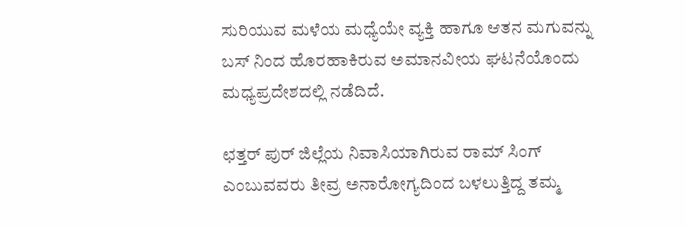ಸುರಿಯುವ ಮಳೆಯ ಮಧ್ಯೆಯೇ ವ್ಯಕ್ತಿ ಹಾಗೂ ಆತನ ಮಗುವನ್ನು ಬಸ್ ನಿಂದ ಹೊರಹಾಕಿರುವ ಅಮಾನವೀಯ ಘಟನೆಯೊಂದು ಮಧ್ಯಪ್ರದೇಶದಲ್ಲಿ ನಡೆದಿದೆ.

ಛತ್ತರ್ ಪುರ್ ಜಿಲ್ಲೆಯ ನಿವಾಸಿಯಾಗಿರುವ ರಾಮ್ ಸಿಂಗ್ ಎಂಬುವವರು ತೀವ್ರ ಅನಾರೋಗ್ಯದಿಂದ ಬಳಲುತ್ತಿದ್ದ ತಮ್ಮ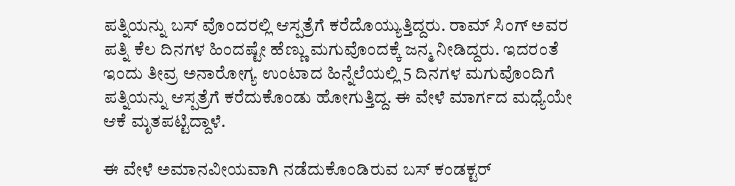ಪತ್ನಿಯನ್ನು ಬಸ್ ವೊಂದರಲ್ಲಿ ಆಸ್ಪತ್ರೆಗೆ ಕರೆದೊಯ್ಯುತ್ತಿದ್ದರು. ರಾಮ್ ಸಿಂಗ್ ಅವರ ಪತ್ನಿ ಕೆಲ ದಿನಗಳ ಹಿಂದಷ್ಟೇ ಹೆಣ್ಣು ಮಗುವೊಂದಕ್ಕೆ ಜನ್ಮ ನೀಡಿದ್ದರು. ಇದರಂತೆ ಇಂದು ತೀವ್ರ ಅನಾರೋಗ್ಯ ಉಂಟಾದ ಹಿನ್ನೆಲೆಯಲ್ಲಿ 5 ದಿನಗಳ ಮಗುವೊಂದಿಗೆ ಪತ್ನಿಯನ್ನು ಆಸ್ಪತ್ರೆಗೆ ಕರೆದುಕೊಂಡು ಹೋಗುತ್ತಿದ್ದ. ಈ ವೇಳೆ ಮಾರ್ಗದ ಮಧ್ಯೆಯೇ ಆಕೆ ಮೃತಪಟ್ಟಿದ್ದಾಳೆ.

ಈ ವೇಳೆ ಅಮಾನವೀಯವಾಗಿ ನಡೆದುಕೊಂಡಿರುವ ಬಸ್ ಕಂಡಕ್ಟರ್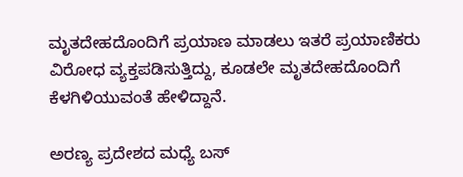ಮೃತದೇಹದೊಂದಿಗೆ ಪ್ರಯಾಣ ಮಾಡಲು ಇತರೆ ಪ್ರಯಾಣಿಕರು ವಿರೋಧ ವ್ಯಕ್ತಪಡಿಸುತ್ತಿದ್ದು, ಕೂಡಲೇ ಮೃತದೇಹದೊಂದಿಗೆ ಕೆಳಗಿಳಿಯುವಂತೆ ಹೇಳಿದ್ದಾನೆ.

ಅರಣ್ಯ ಪ್ರದೇಶದ ಮಧ್ಯೆ ಬಸ್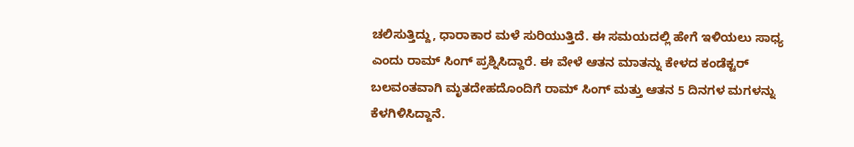ಚಲಿಸುತ್ತಿದ್ದು, ಧಾರಾಕಾರ ಮಳೆ ಸುರಿಯುತ್ತಿದೆ. ಈ ಸಮಯದಲ್ಲಿ ಹೇಗೆ ಇಳಿಯಲು ಸಾಧ್ಯ ಎಂದು ರಾಮ್ ಸಿಂಗ್ ಪ್ರಶ್ನಿಸಿದ್ದಾರೆ. ಈ ವೇಳೆ ಆತನ ಮಾತನ್ನು ಕೇಳದ ಕಂಡೆಕ್ಟರ್ ಬಲವಂತವಾಗಿ ಮೃತದೇಹದೊಂದಿಗೆ ರಾಮ್ ಸಿಂಗ್ ಮತ್ತು ಆತನ 5 ದಿನಗಳ ಮಗಳನ್ನು ಕೆಳಗಿಳಿಸಿದ್ದಾನೆ.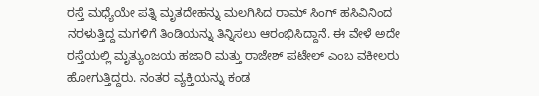ರಸ್ತೆ ಮಧ್ಯೆಯೇ ಪತ್ನಿ ಮೃತದೇಹನ್ನು ಮಲಗಿಸಿದ ರಾಮ್ ಸಿಂಗ್ ಹಸಿವಿನಿಂದ ನರಳುತ್ತಿದ್ದ ಮಗಳಿಗೆ ತಿಂಡಿಯನ್ನು ತಿನ್ನಿಸಲು ಆರಂಭಿಸಿದ್ದಾನೆ. ಈ ವೇಳೆ ಅದೇ ರಸ್ತೆಯಲ್ಲಿ ಮೃತ್ಯುಂಜಯ ಹಜಾರಿ ಮತ್ತು ರಾಜೇಶ್ ಪಟೇಲ್ ಎಂಬ ವಕೀಲರು ಹೋಗುತ್ತಿದ್ದರು. ನಂತರ ವ್ಯಕ್ತಿಯನ್ನು ಕಂಡ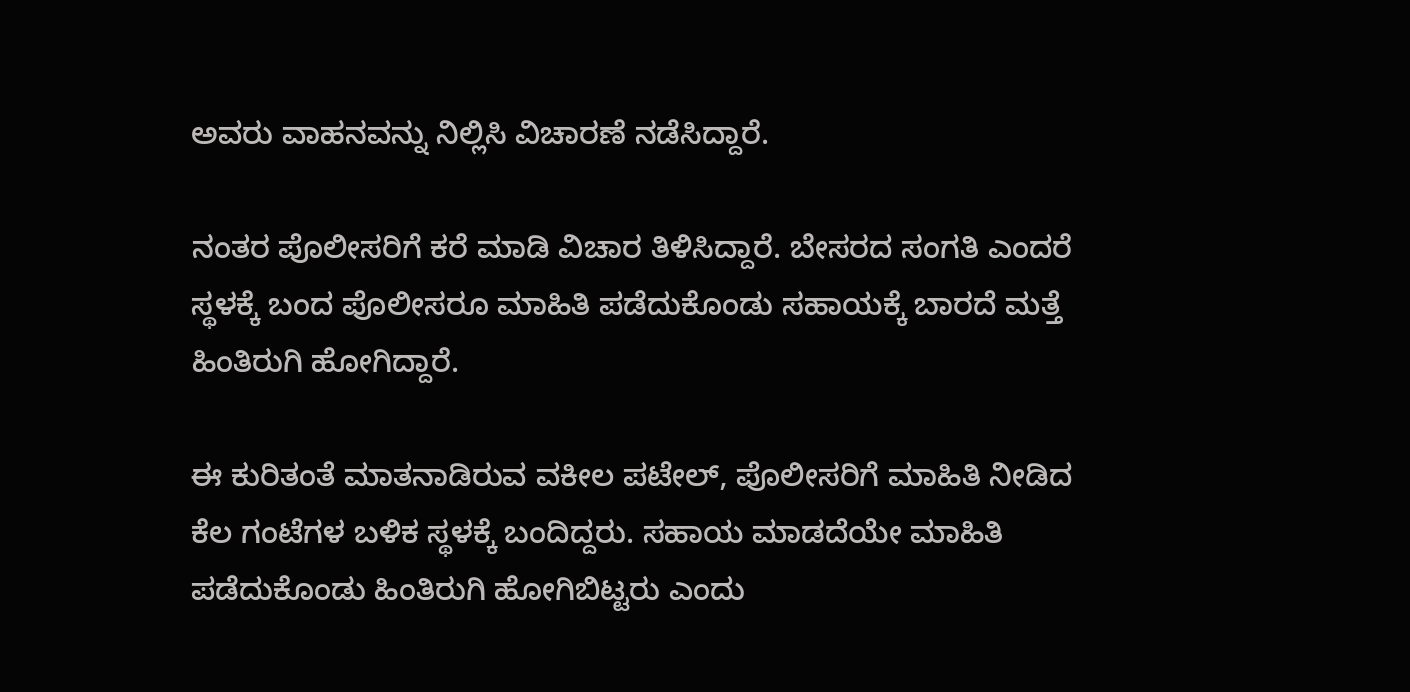ಅವರು ವಾಹನವನ್ನು ನಿಲ್ಲಿಸಿ ವಿಚಾರಣೆ ನಡೆಸಿದ್ದಾರೆ.

ನಂತರ ಪೊಲೀಸರಿಗೆ ಕರೆ ಮಾಡಿ ವಿಚಾರ ತಿಳಿಸಿದ್ದಾರೆ. ಬೇಸರದ ಸಂಗತಿ ಎಂದರೆ ಸ್ಥಳಕ್ಕೆ ಬಂದ ಪೊಲೀಸರೂ ಮಾಹಿತಿ ಪಡೆದುಕೊಂಡು ಸಹಾಯಕ್ಕೆ ಬಾರದೆ ಮತ್ತೆ ಹಿಂತಿರುಗಿ ಹೋಗಿದ್ದಾರೆ.

ಈ ಕುರಿತಂತೆ ಮಾತನಾಡಿರುವ ವಕೀಲ ಪಟೇಲ್, ಪೊಲೀಸರಿಗೆ ಮಾಹಿತಿ ನೀಡಿದ ಕೆಲ ಗಂಟೆಗಳ ಬಳಿಕ ಸ್ಥಳಕ್ಕೆ ಬಂದಿದ್ದರು. ಸಹಾಯ ಮಾಡದೆಯೇ ಮಾಹಿತಿ ಪಡೆದುಕೊಂಡು ಹಿಂತಿರುಗಿ ಹೋಗಿಬಿಟ್ಟರು ಎಂದು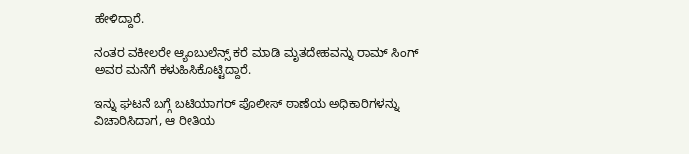ಹೇಳಿದ್ದಾರೆ.

ನಂತರ ವಕೀಲರೇ ಆ್ಯಂಬುಲೆನ್ಸ್ ಕರೆ ಮಾಡಿ ಮೃತದೇಹವನ್ನು ರಾಮ್ ಸಿಂಗ್ ಅವರ ಮನೆಗೆ ಕಳುಹಿಸಿಕೊಟ್ಟಿದ್ದಾರೆ.

ಇನ್ನು ಘಟನೆ ಬಗ್ಗೆ ಬಟಿಯಾಗರ್ ಪೊಲೀಸ್ ಠಾಣೆಯ ಅಧಿಕಾರಿಗಳನ್ನು ವಿಚಾರಿಸಿದಾಗ, ಆ ರೀತಿಯ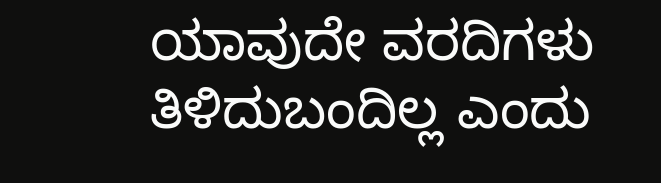ಯಾವುದೇ ವರದಿಗಳು ತಿಳಿದುಬಂದಿಲ್ಲ ಎಂದು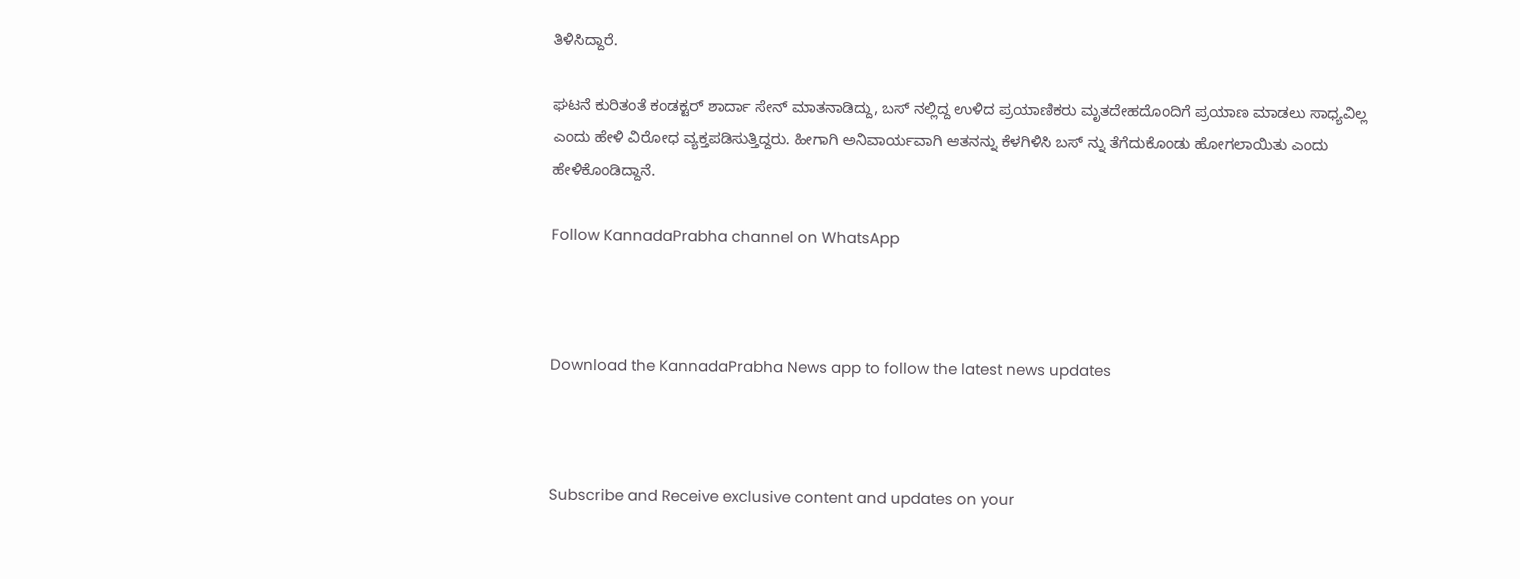ತಿಳಿಸಿದ್ದಾರೆ.

ಘಟನೆ ಕುರಿತಂತೆ ಕಂಡಕ್ಟರ್ ಶಾರ್ದಾ ಸೇನ್ ಮಾತನಾಡಿದ್ದು, ಬಸ್ ನಲ್ಲಿದ್ದ ಉಳಿದ ಪ್ರಯಾಣಿಕರು ಮೃತದೇಹದೊಂದಿಗೆ ಪ್ರಯಾಣ ಮಾಡಲು ಸಾಧ್ಯವಿಲ್ಲ ಎಂದು ಹೇಳಿ ವಿರೋಧ ವ್ಯಕ್ತಪಡಿಸುತ್ತಿದ್ದರು. ಹೀಗಾಗಿ ಅನಿವಾರ್ಯವಾಗಿ ಆತನನ್ನು ಕೆಳಗಿಳಿಸಿ ಬಸ್ ನ್ನು ತೆಗೆದುಕೊಂಡು ಹೋಗಲಾಯಿತು ಎಂದು ಹೇಳಿಕೊಂಡಿದ್ದಾನೆ.

Follow KannadaPrabha channel on WhatsApp



Download the KannadaPrabha News app to follow the latest news updates



Subscribe and Receive exclusive content and updates on your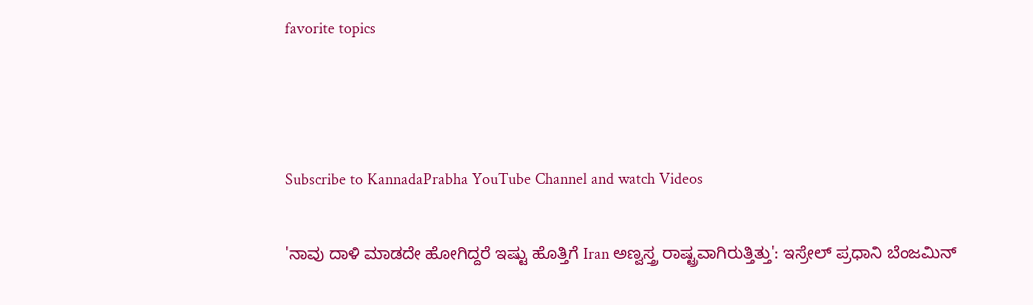favorite topics



Subscribe to KannadaPrabha YouTube Channel and watch Videos

'ನಾವು ದಾಳಿ ಮಾಡದೇ ಹೋಗಿದ್ದರೆ ಇಷ್ಟು ಹೊತ್ತಿಗೆ Iran ಅಣ್ವಸ್ತ್ರ ರಾಷ್ಟ್ರವಾಗಿರುತ್ತಿತ್ತು': ಇಸ್ರೇಲ್ ಪ್ರಧಾನಿ ಬೆಂಜಮಿನ್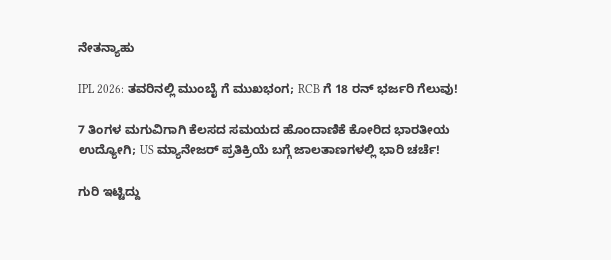ನೇತನ್ಯಾಹು

IPL 2026: ತವರಿನಲ್ಲಿ ಮುಂಬೈ ಗೆ ಮುಖಭಂಗ; RCB ಗೆ 18 ರನ್ ಭರ್ಜರಿ ಗೆಲುವು!

7 ತಿಂಗಳ ಮಗುವಿಗಾಗಿ ಕೆಲಸದ ಸಮಯದ ಹೊಂದಾಣಿಕೆ ಕೋರಿದ ಭಾರತೀಯ ಉದ್ಯೋಗಿ; US ಮ್ಯಾನೇಜರ್ ಪ್ರತಿಕ್ರಿಯೆ ಬಗ್ಗೆ ಜಾಲತಾಣಗಳಲ್ಲಿ ಭಾರಿ ಚರ್ಚೆ!

ಗುರಿ ಇಟ್ಟಿದ್ದು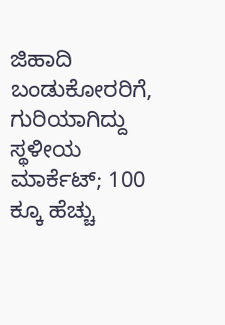ಜಿಹಾದಿ ಬಂಡುಕೋರರಿಗೆ, ಗುರಿಯಾಗಿದ್ದು ಸ್ಥಳೀಯ ಮಾರ್ಕೆಟ್; 100 ಕ್ಕೂ ಹೆಚ್ಚು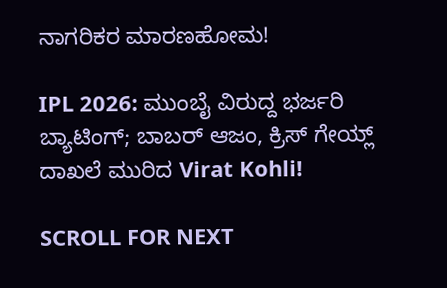ನಾಗರಿಕರ ಮಾರಣಹೋಮ!

IPL 2026: ಮುಂಬೈ ವಿರುದ್ದ ಭರ್ಜರಿ ಬ್ಯಾಟಿಂಗ್; ಬಾಬರ್ ಆಜಂ, ಕ್ರಿಸ್ ಗೇಯ್ಲ್ ದಾಖಲೆ ಮುರಿದ Virat Kohli!

SCROLL FOR NEXT